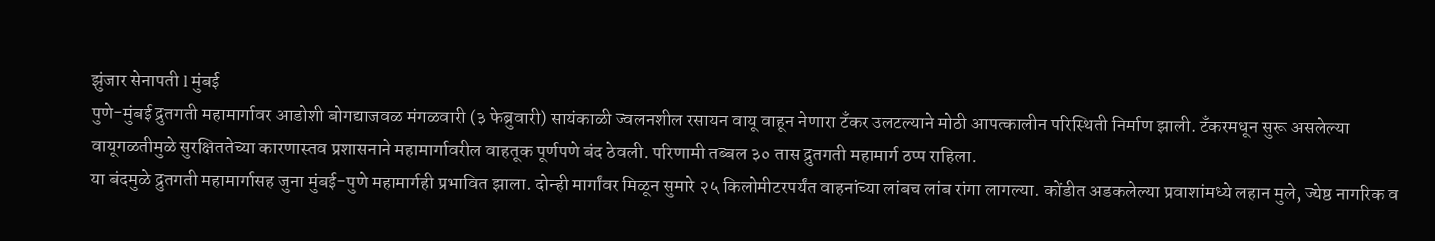झुंजार सेनापती l मुंबई
पुणे-मुंबई द्रुतगती महामार्गावर आडोशी बोगद्याजवळ मंगळवारी (३ फेब्रुवारी) सायंकाळी ज्वलनशील रसायन वायू वाहून नेणारा टँकर उलटल्याने मोठी आपत्कालीन परिस्थिती निर्माण झाली. टँकरमधून सुरू असलेल्या वायूगळतीमुळे सुरक्षिततेच्या कारणास्तव प्रशासनाने महामार्गावरील वाहतूक पूर्णपणे बंद ठेवली. परिणामी तब्बल ३० तास द्रुतगती महामार्ग ठप्प राहिला.
या बंदमुळे द्रुतगती महामार्गासह जुना मुंबई-पुणे महामार्गही प्रभावित झाला. दोन्ही मार्गांवर मिळून सुमारे २५ किलोमीटरपर्यंत वाहनांच्या लांबच लांब रांगा लागल्या. कोंडीत अडकलेल्या प्रवाशांमध्ये लहान मुले, ज्येष्ठ नागरिक व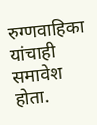रुग्णवाहिका यांचाही समावेश होता.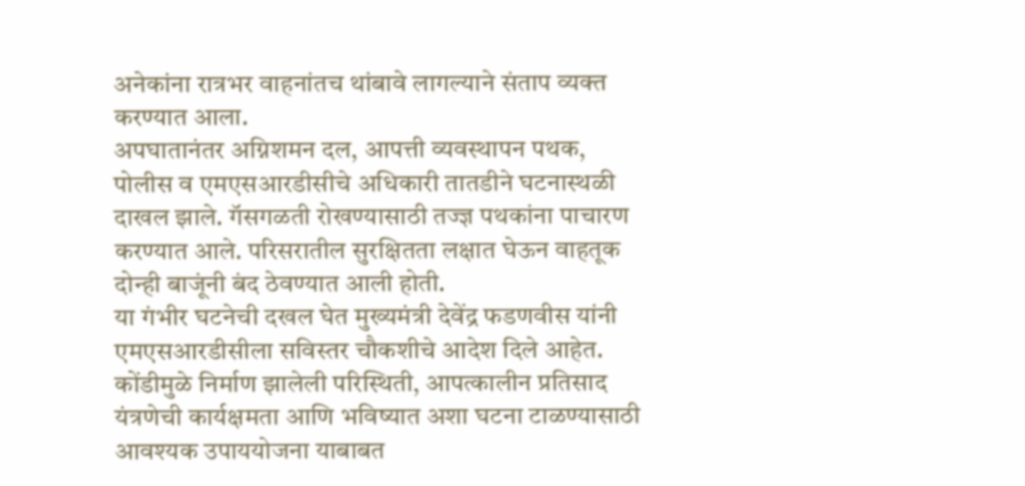अनेकांना रात्रभर वाहनांतच थांबावे लागल्याने संताप व्यक्त करण्यात आला.
अपघातानंतर अग्निशमन दल, आपत्ती व्यवस्थापन पथक, पोलीस व एमएसआरडीसीचे अधिकारी तातडीने घटनास्थळी दाखल झाले. गॅसगळती रोखण्यासाठी तज्ज्ञ पथकांना पाचारण करण्यात आले. परिसरातील सुरक्षितता लक्षात घेऊन वाहतूक दोन्ही बाजूंनी बंद ठेवण्यात आली होती.
या गंभीर घटनेची दखल घेत मुख्यमंत्री देवेंद्र फडणवीस यांनी एमएसआरडीसीला सविस्तर चौकशीचे आदेश दिले आहेत. कोंडीमुळे निर्माण झालेली परिस्थिती, आपत्कालीन प्रतिसाद यंत्रणेची कार्यक्षमता आणि भविष्यात अशा घटना टाळण्यासाठी आवश्यक उपाययोजना याबाबत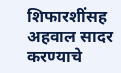शिफारशींसह अहवाल सादर करण्याचे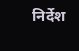निर्देश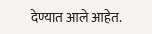देण्यात आले आहेत.